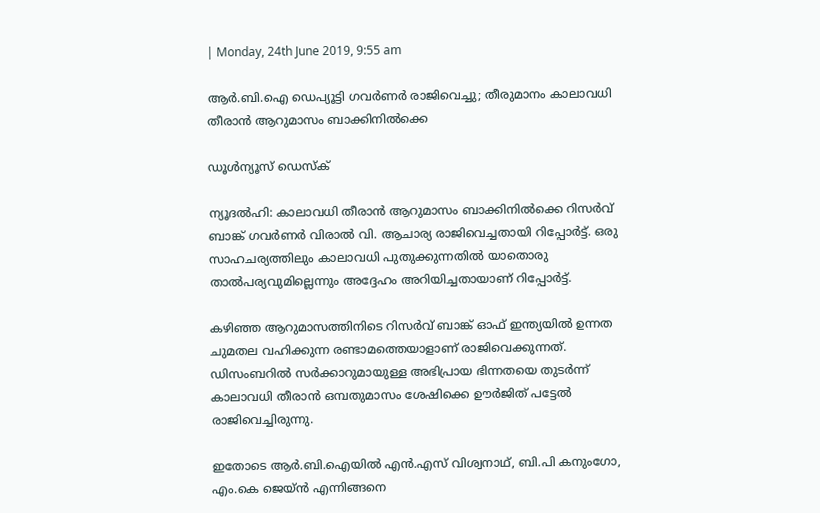| Monday, 24th June 2019, 9:55 am

ആര്‍.ബി.ഐ ഡെപ്യൂട്ടി ഗവര്‍ണര്‍ രാജിവെച്ചു; തീരുമാനം കാലാവധി തീരാന്‍ ആറുമാസം ബാക്കിനില്‍ക്കെ

ഡൂള്‍ന്യൂസ് ഡെസ്‌ക്

ന്യൂദല്‍ഹി: കാലാവധി തീരാന്‍ ആറുമാസം ബാക്കിനില്‍ക്കെ റിസര്‍വ് ബാങ്ക് ഗവര്‍ണര്‍ വിരാല്‍ വി. ആചാര്യ രാജിവെച്ചതായി റിപ്പോര്‍ട്ട്. ഒരു സാഹചര്യത്തിലും കാലാവധി പുതുക്കുന്നതില്‍ യാതൊരു താല്‍പര്യവുമില്ലെന്നും അദ്ദേഹം അറിയിച്ചതായാണ് റിപ്പോര്‍ട്ട്.

കഴിഞ്ഞ ആറുമാസത്തിനിടെ റിസര്‍വ് ബാങ്ക് ഓഫ് ഇന്ത്യയില്‍ ഉന്നത ചുമതല വഹിക്കുന്ന രണ്ടാമത്തെയാളാണ് രാജിവെക്കുന്നത്. ഡിസംബറില്‍ സര്‍ക്കാറുമായുള്ള അഭിപ്രായ ഭിന്നതയെ തുടര്‍ന്ന് കാലാവധി തീരാന്‍ ഒമ്പതുമാസം ശേഷിക്കെ ഊര്‍ജിത് പട്ടേല്‍ രാജിവെച്ചിരുന്നു.

ഇതോടെ ആര്‍.ബി.ഐയില്‍ എന്‍.എസ് വിശ്വനാഥ്, ബി.പി കനുംഗോ, എം.കെ ജെയ്ന്‍ എന്നിങ്ങനെ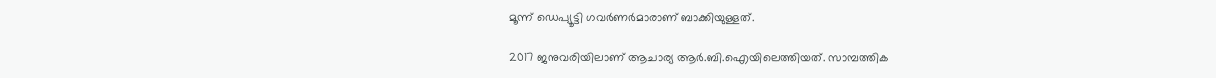മൂന്ന് ഡെപ്യൂട്ടി ഗവര്‍ണര്‍മാരാണ് ബാക്കിയുള്ളത്.

2017 ജനുവരിയിലാണ് ആചാര്യ ആര്‍.ബി.ഐയിലെത്തിയത്. സാമ്പത്തിക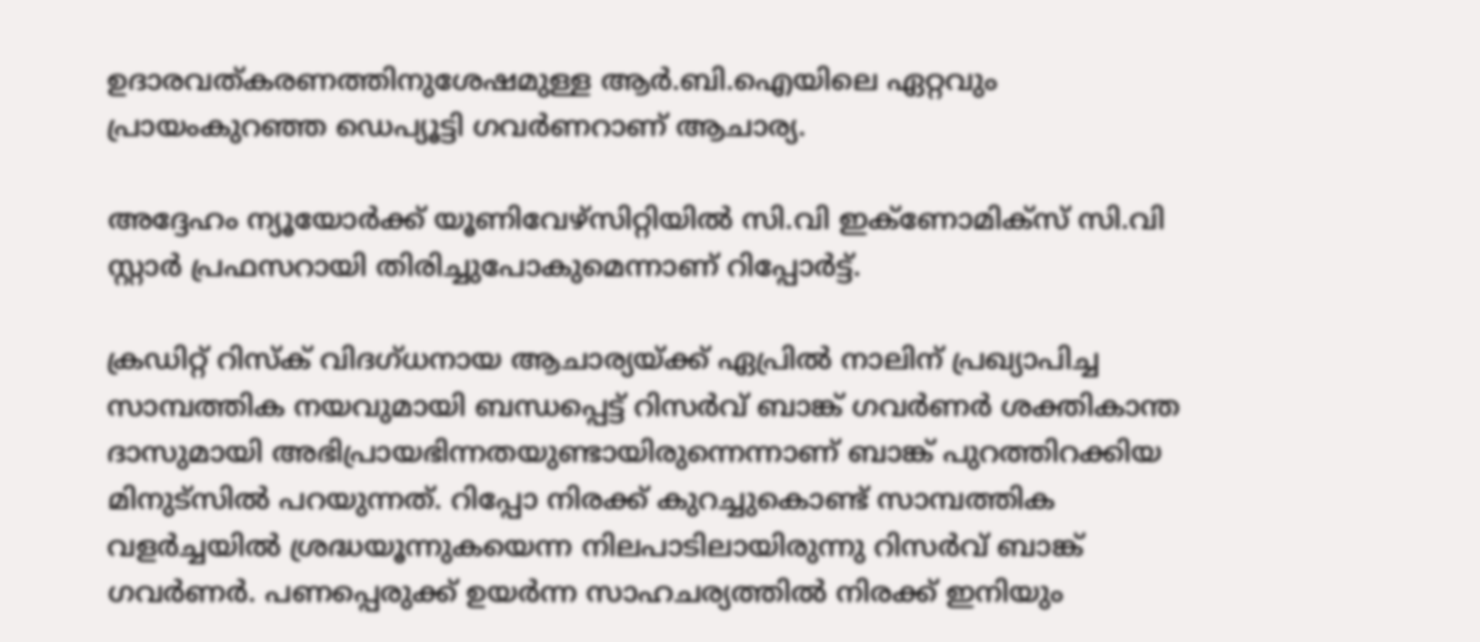ഉദാരവത്കരണത്തിനുശേഷമുള്ള ആര്‍.ബി.ഐയിലെ ഏറ്റവും പ്രായംകുറഞ്ഞ ഡെപ്യൂട്ടി ഗവര്‍ണറാണ് ആചാര്യ.

അദ്ദേഹം ന്യൂയോര്‍ക്ക് യൂണിവേഴ്‌സിറ്റിയില്‍ സി.വി ഇക്‌ണോമിക്‌സ് സി.വി സ്റ്റാര്‍ പ്രഫസറായി തിരിച്ചുപോകുമെന്നാണ് റിപ്പോര്‍ട്ട്.

ക്രഡിറ്റ് റിസ്‌ക് വിദഗ്ധനായ ആചാര്യയ്ക്ക് ഏപ്രില്‍ നാലിന് പ്രഖ്യാപിച്ച സാമ്പത്തിക നയവുമായി ബന്ധപ്പെട്ട് റിസര്‍വ് ബാങ്ക് ഗവര്‍ണര്‍ ശക്തികാന്ത ദാസുമായി അഭിപ്രായഭിന്നതയുണ്ടായിരുന്നെന്നാണ് ബാങ്ക് പുറത്തിറക്കിയ മിനുട്‌സില്‍ പറയുന്നത്. റിപ്പോ നിരക്ക് കുറച്ചുകൊണ്ട് സാമ്പത്തിക വളര്‍ച്ചയില്‍ ശ്രദ്ധയൂന്നുകയെന്ന നിലപാടിലായിരുന്നു റിസര്‍വ് ബാങ്ക് ഗവര്‍ണര്‍. പണപ്പെരുക്ക് ഉയര്‍ന്ന സാഹചര്യത്തില്‍ നിരക്ക് ഇനിയും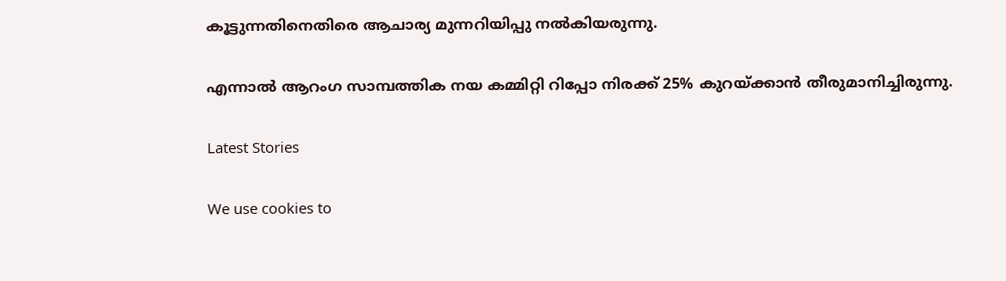കൂട്ടുന്നതിനെതിരെ ആചാര്യ മുന്നറിയിപ്പു നല്‍കിയരുന്നു.

എന്നാല്‍ ആറംഗ സാമ്പത്തിക നയ കമ്മിറ്റി റിപ്പോ നിരക്ക് 25% കുറയ്ക്കാന്‍ തീരുമാനിച്ചിരുന്നു.

Latest Stories

We use cookies to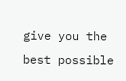give you the best possible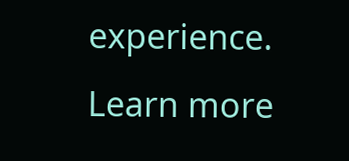experience. Learn more